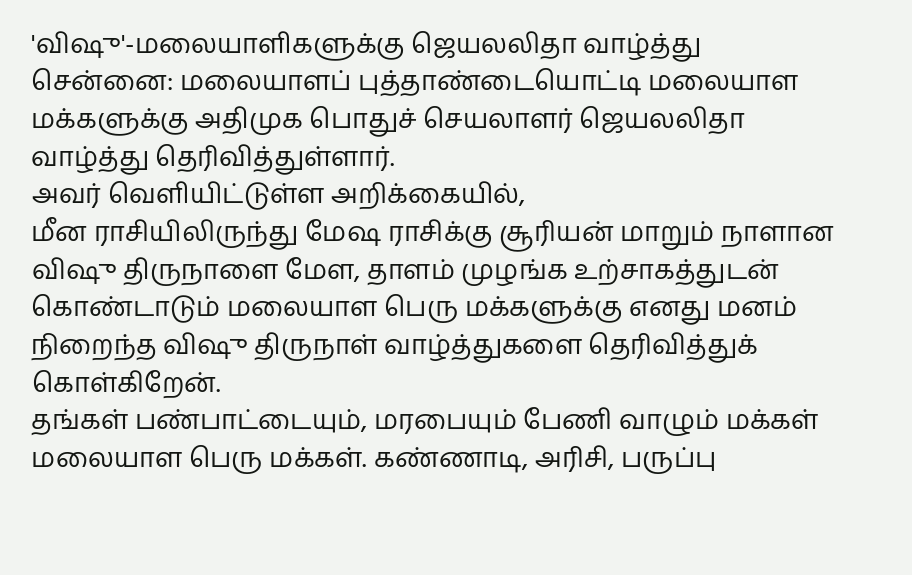'விஷு'-மலையாளிகளுக்கு ஜெயலலிதா வாழ்த்து
சென்னை: மலையாளப் புத்தாண்டையொட்டி மலையாள மக்களுக்கு அதிமுக பொதுச் செயலாளர் ஜெயலலிதா வாழ்த்து தெரிவித்துள்ளார்.
அவர் வெளியிட்டுள்ள அறிக்கையில்,
மீன ராசியிலிருந்து மேஷ ராசிக்கு சூரியன் மாறும் நாளான விஷு திருநாளை மேள, தாளம் முழங்க உற்சாகத்துடன் கொண்டாடும் மலையாள பெரு மக்களுக்கு எனது மனம் நிறைந்த விஷு திருநாள் வாழ்த்துகளை தெரிவித்துக் கொள்கிறேன்.
தங்கள் பண்பாட்டையும், மரபையும் பேணி வாழும் மக்கள் மலையாள பெரு மக்கள். கண்ணாடி, அரிசி, பருப்பு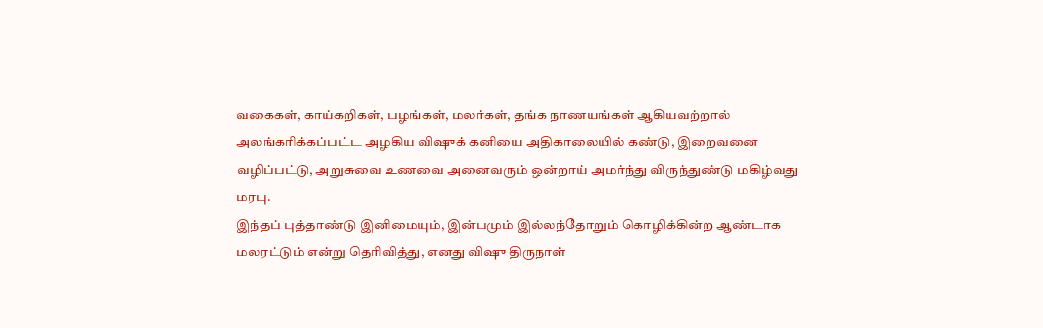வகைகள், காய்கறிகள், பழங்கள், மலர்கள், தங்க நாணயங்கள் ஆகியவற்றால் அலங்கரிக்கப்பட்ட அழகிய விஷுக் கனியை அதிகாலையில் கண்டு, இறைவனை வழிப்பட்டு, அறுசுவை உணவை அனைவரும் ஒன்றாய் அமர்ந்து விருந்துண்டு மகிழ்வது மரபு.
இந்தப் புத்தாண்டு இனிமையும், இன்பமும் இல்லந்தோறும் கொழிக்கின்ற ஆண்டாக மலரட்டும் என்று தெரிவித்து, எனது விஷு திருநாள்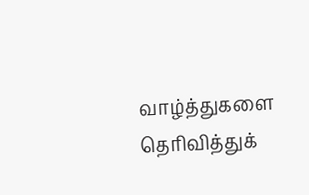வாழ்த்துகளை தெரிவித்துக்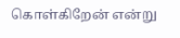கொள்கிறேன் என்று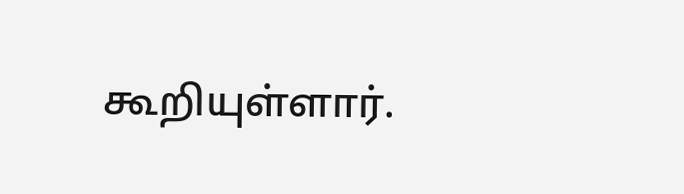கூறியுள்ளார்.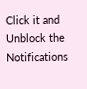Click it and Unblock the Notifications